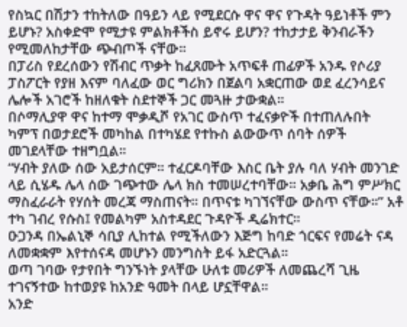የስኳር በሽታን ተከትለው በዓይን ላይ የሚደርሱ ዋና ዋና የጉዳት ዓይነቶች ምን ይሆኑ? አስቀድሞ የሚታዩ ምልክቶችስ ይኖሩ ይሆን? ተከታታይ ቅንብራችን የሚመለከታቸው ጭብጦች ናቸው።
በፓሪስ የደረሰውን የሽብር ጥቃት ከፈጸሙት አጥፍቶ ጠፊዎች አንዱ የሶሪያ ፓስፖርት የያዘ እናም ባለፈው ወር ግሪክን በጀልባ አቋርጠው ወደ ፈረንሳይና ሌሎች አገሮች ከዘለቁት ስደተኞች ጋር መጓዙ ታውቋል።
በሶማሊያዋ ዋና ከተማ ሞቃዲሾ የአገር ውስጥ ተፈናቃዮች በተጠለሉበት ካምፕ በወታደሮች መካከል በተካሄደ የተኩስ ልውውጥ ሰባት ሰዎች መገደላቸው ተዘግቧል።
“ሃብት ያለው ሰው አይታሰርም። ተፈርዶባቸው እስር ቤት ያሉ ባለ ሃብት መንገድ ላይ ሲሄዱ ሌላ ሰው ገጭተው ሌላ ክስ ተመሠረተባቸው። አቃቤ ሕግ ምሥክር ማስፈራራት የሃሰት መረጃ ማስጠናት። በጥናቱ ካገኘናቸው ውስጥ ናቸው።” አቶ ተካ ገብረ የሱስ፤ የመልካም አስተዳደር ጉዳዮች ዲሬክተር።
ዑጋንዳ በኤልኒኞ ሳቢያ ሊከተል የሚችለውን እጅግ ከባድ ጎርፍና የመሬት ናዳ ለመቋቋም እየተሰናዳ መሆኑን መንግስት ይፋ አድርጓል።
ወጣ ገባው የታየበት ግንኙነት ያላቸው ሁለቱ መሪዎች ለመጨረሻ ጊዜ ተገናኝተው ከተወያዩ ከአንድ ዓመት በላይ ሆኗቸዋል።
አንድ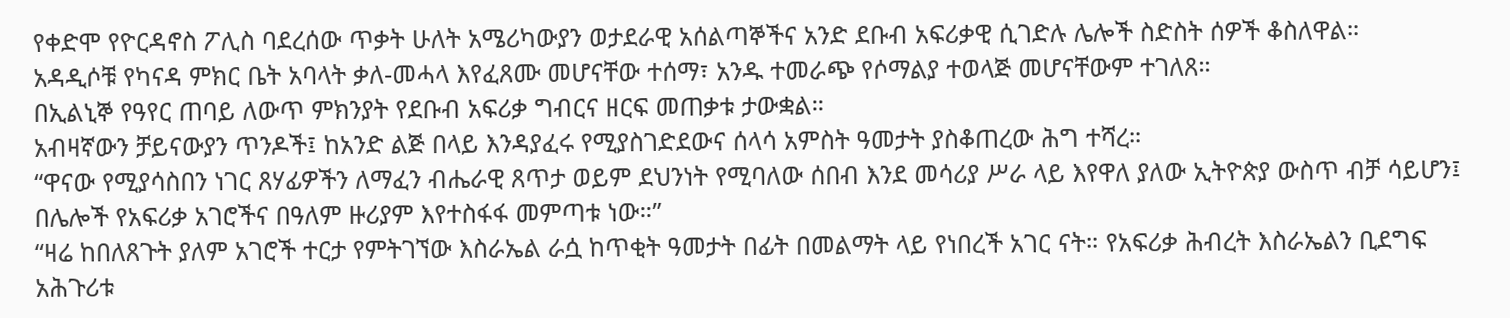የቀድሞ የዮርዳኖስ ፖሊስ ባደረሰው ጥቃት ሁለት አሜሪካውያን ወታደራዊ አሰልጣኞችና አንድ ደቡብ አፍሪቃዊ ሲገድሉ ሌሎች ስድስት ሰዎች ቆስለዋል።
አዳዲሶቹ የካናዳ ምክር ቤት አባላት ቃለ-መሓላ እየፈጸሙ መሆናቸው ተሰማ፣ አንዱ ተመራጭ የሶማልያ ተወላጅ መሆናቸውም ተገለጸ።
በኢልኒኞ የዓየር ጠባይ ለውጥ ምክንያት የደቡብ አፍሪቃ ግብርና ዘርፍ መጠቃቱ ታውቋል።
አብዛኛውን ቻይናውያን ጥንዶች፤ ከአንድ ልጅ በላይ እንዳያፈሩ የሚያስገድደውና ሰላሳ አምስት ዓመታት ያስቆጠረው ሕግ ተሻረ።
“ዋናው የሚያሳስበን ነገር ጸሃፊዎችን ለማፈን ብሔራዊ ጸጥታ ወይም ደህንነት የሚባለው ሰበብ እንደ መሳሪያ ሥራ ላይ እየዋለ ያለው ኢትዮጵያ ውስጥ ብቻ ሳይሆን፤ በሌሎች የአፍሪቃ አገሮችና በዓለም ዙሪያም እየተስፋፋ መምጣቱ ነው።”
“ዛሬ ከበለጸጉት ያለም አገሮች ተርታ የምትገኘው እስራኤል ራሷ ከጥቂት ዓመታት በፊት በመልማት ላይ የነበረች አገር ናት። የአፍሪቃ ሕብረት እስራኤልን ቢደግፍ አሕጉሪቱ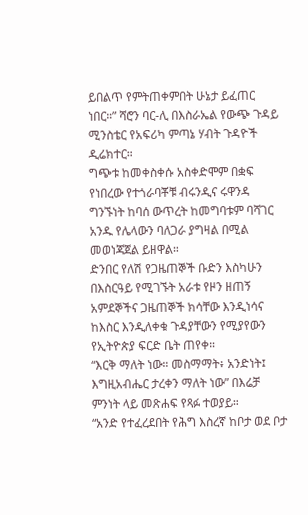ይበልጥ የምትጠቀምበት ሁኔታ ይፈጠር ነበር።” ሻሮን ባር-ሊ በእስራኤል የውጭ ጉዳይ ሚንስቴር የአፍሪካ ምጣኔ ሃብት ጉዳዮች ዲሬክተር።
ግጭቱ ከመቀስቀሱ አስቀድሞም በቋፍ የነበረው የተጎራባቾቹ ብሩንዲና ሩዋንዳ ግንኙነት ከባሰ ውጥረት ከመግባቱም ባሻገር አንዱ የሌላውን ባለጋራ ያግዛል በሚል መወነጃጀል ይዘዋል።
ድንበር የለሽ የጋዜጠኞች ቡድን እስካሁን በእስርዓይ የሚገኙት አራቱ የዞን ዘጠኝ አምደኞችና ጋዜጠኞች ክሳቸው እንዲነሳና ከእስር እንዲለቀቁ ጉዳያቸውን የሚያየውን የኢትዮጵያ ፍርድ ቤት ጠየቀ።
“እርቅ ማለት ነው። መስማማት፥ አንድነት፤ እግዚአብሔር ታረቀን ማለት ነው” በእሬቻ ምንነት ላይ መጽሐፍ የጻፉ ተወያይ።
“አንድ የተፈረደበት የሕግ እስረኛ ከቦታ ወደ ቦታ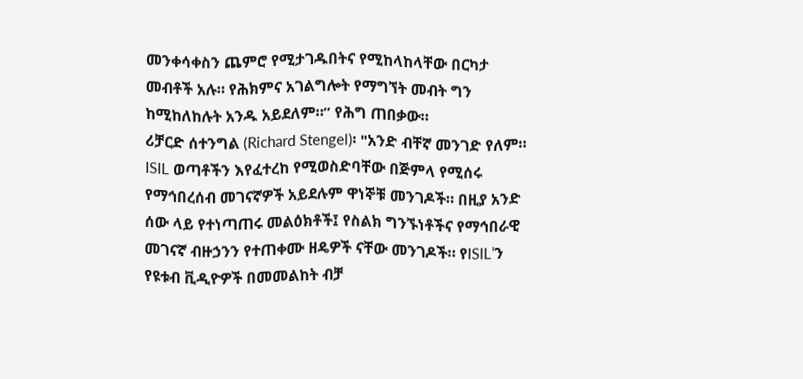መንቀሳቀስን ጨምሮ የሚታገዱበትና የሚከላከላቸው በርካታ መብቶች አሉ። የሕክምና አገልግሎት የማግኘት መብት ግን ከሚከለከሉት አንዱ አይደለም።” የሕግ ጠበቃው።
ሪቻርድ ሰተንግል (Richard Stengel)፡ "አንድ ብቸኛ መንገድ የለም። ISIL ወጣቶችን እየፈተረከ የሚወስድባቸው በጅምላ የሚሰሩ የማኅበረሰብ መገናኛዎች አይደሉም ዋነኞቹ መንገዶች። በዚያ አንድ ሰው ላይ የተነጣጠሩ መልዕክቶች፤ የስልክ ግንኙነቶችና የማኅበራዊ መገናኛ ብዙኃንን የተጠቀሙ ዘዴዎች ናቸው መንገዶች። የISIL’ን የዩቱብ ቪዲዮዎች በመመልከት ብቻ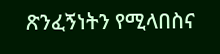ጽንፈኝነትን የሚላበስና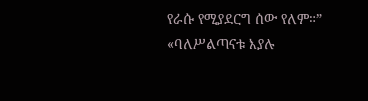የራሱ የሚያደርግ ሰው የለም።”
«ባለሥልጣናቱ እያሉ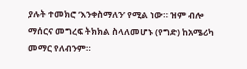ያሉት ተመክሮ ‘እንቀስማለን’ የሚል ነው። ዝም ብሎ ማሰርና መግረፍ ትክክል ስላለመሆኑ (የግድ) ከአሜሪካ መማር የለብንም።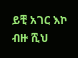ይቺ አገር እኮ ብዙ ሺህ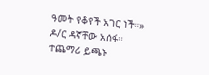ዓመት የቆየች አገር ነች።» ዶ/ር ዳኛቸው አሰፋ።
ተጨማሪ ይጫኑ